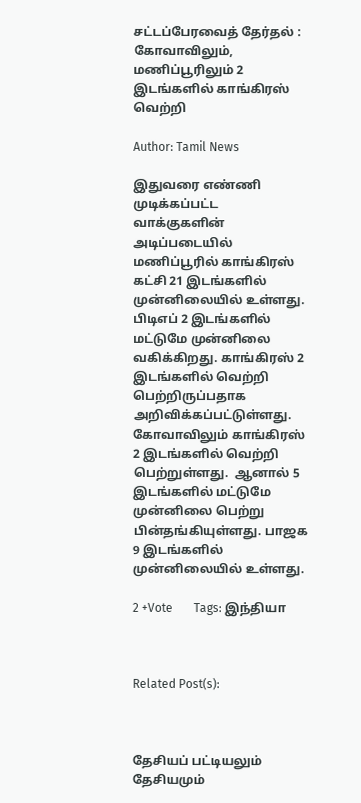சட்டப்பேரவைத் தேர்தல் : கோவாவிலும், மணிப்பூரிலும் 2 இடங்களில் காங்கிரஸ் வெற்றி

Author: Tamil News

இதுவரை எண்ணி முடிக்கப்பட்ட வாக்குகளின் அடிப்படையில் மணிப்பூரில் காங்கிரஸ் கட்சி 21 இடங்களில் முன்னிலையில் உள்ளது. பிடிஎப் 2 இடங்களில் மட்டுமே முன்னிலை வகிக்கிறது. காங்கிரஸ் 2 இடங்களில் வெற்றி பெற்றிருப்பதாக அறிவிக்கப்பட்டுள்ளது. கோவாவிலும் காங்கிரஸ் 2 இடங்களில் வெற்றி பெற்றுள்ளது.  ஆனால் 5 இடங்களில் மட்டுமே முன்னிலை பெற்று பின்தங்கியுள்ளது. பாஜக 9 இடங்களில் முன்னிலையில் உள்ளது.

2 +Vote       Tags: இந்தியா



Related Post(s):



தேசியப் பட்டியலும் தேசியமும்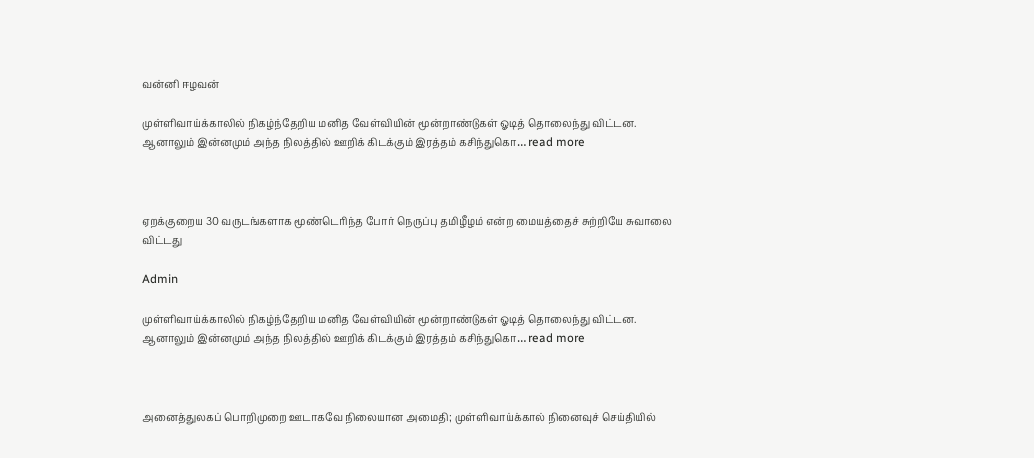வன்னி ஈழவன்

முள்ளிவாய்க்காலில் நிகழ்ந்தேறிய மனித வேள்வியின் மூன்றாண்டுகள் ஓடித் தொலைந்து விட்டன. ஆனாலும் இன்னமும் அந்த நிலத்தில் ஊறிக் கிடக்கும் இரத்தம் கசிந்துகொ… read more



ஏறக்குறைய 30 வருடங்களாக மூண்டெரிந்த போர் நெருப்பு தமிழீழம் என்ற மையத்தைச் சுற்றியே சுவாலை விட்டது

Admin

முள்ளிவாய்க்காலில் நிகழ்ந்தேறிய மனித வேள்வியின் மூன்றாண்டுகள் ஓடித் தொலைந்து விட்டன. ஆனாலும் இன்னமும் அந்த நிலத்தில் ஊறிக் கிடக்கும் இரத்தம் கசிந்துகொ… read more



அனைத்துலகப் பொறிமுறை ஊடாகவே நிலையான அமைதி; முள்ளிவாய்க்கால் நினைவுச் செய்தியில்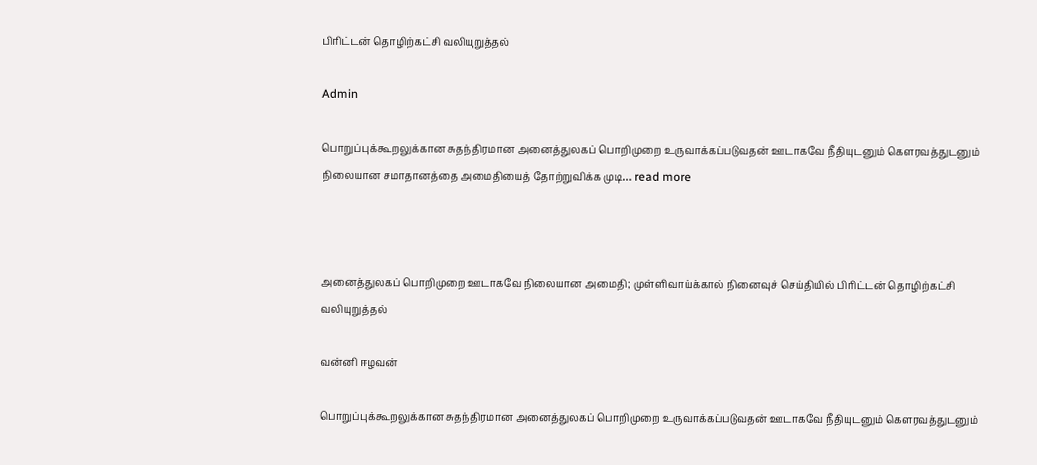பிரிட்டன் தொழிற்கட்சி வலியுறுத்தல்

Admin

பொறுப்புக்கூறலுக்கான சுதந்திரமான அனைத்துலகப் பொறிமுறை உருவாக்கப்படுவதன் ஊடாகவே நீதியுடனும் கௌரவத்துடனும் நிலையான சமாதானத்தை அமைதியைத் தோற்றுவிக்க முடி… read more



அனைத்துலகப் பொறிமுறை ஊடாகவே நிலையான அமைதி; முள்ளிவாய்க்கால் நினைவுச் செய்தியில் பிரிட்டன் தொழிற்கட்சி வலியுறுத்தல்

வன்னி ஈழவன்

பொறுப்புக்கூறலுக்கான சுதந்திரமான அனைத்துலகப் பொறிமுறை உருவாக்கப்படுவதன் ஊடாகவே நீதியுடனும் கௌரவத்துடனும்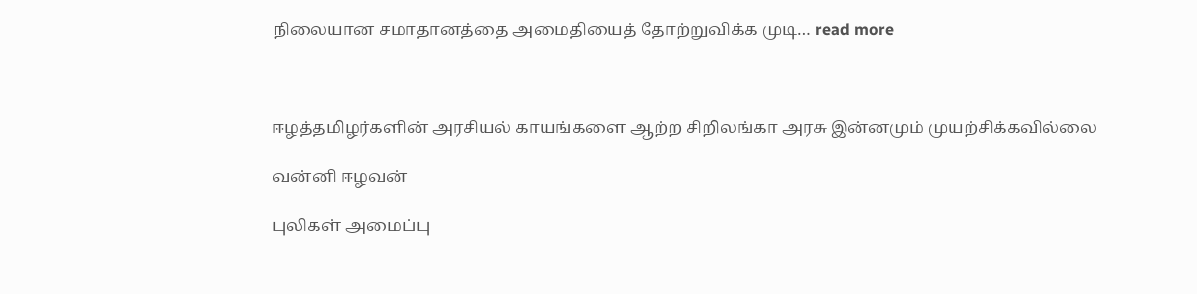நிலையான சமாதானத்தை அமைதியைத் தோற்றுவிக்க முடி… read more



ஈழத்தமிழர்களின் அரசியல் காயங்களை ஆற்ற சிறிலங்கா அரசு இன்னமும் முயற்சிக்கவில்லை

வன்னி ஈழவன்

புலிகள் அமைப்பு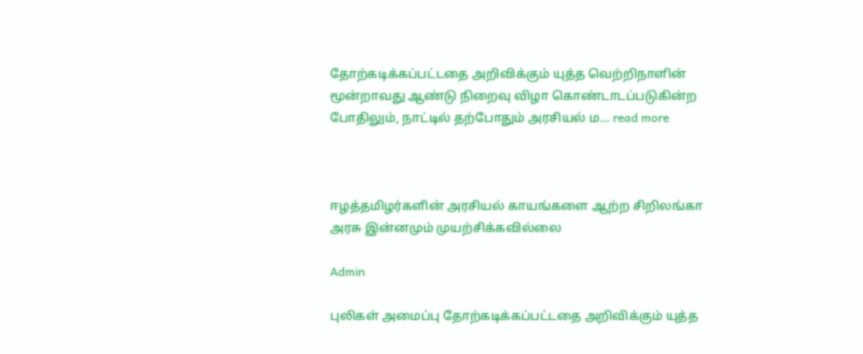தோற்கடிக்கப்பட்டதை அறிவிக்கும் யுத்த வெற்றிநாளின் மூன்றாவது ஆண்டு நிறைவு விழா கொண்டாடப்படுகின்ற போதிலும், நாட்டில் தற்போதும் அரசியல் ம… read more



ஈழத்தமிழர்களின் அரசியல் காயங்களை ஆற்ற சிறிலங்கா அரசு இன்னமும் முயற்சிக்கவில்லை

Admin

புலிகள் அமைப்பு தோற்கடிக்கப்பட்டதை அறிவிக்கும் யுத்த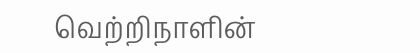வெற்றிநாளின்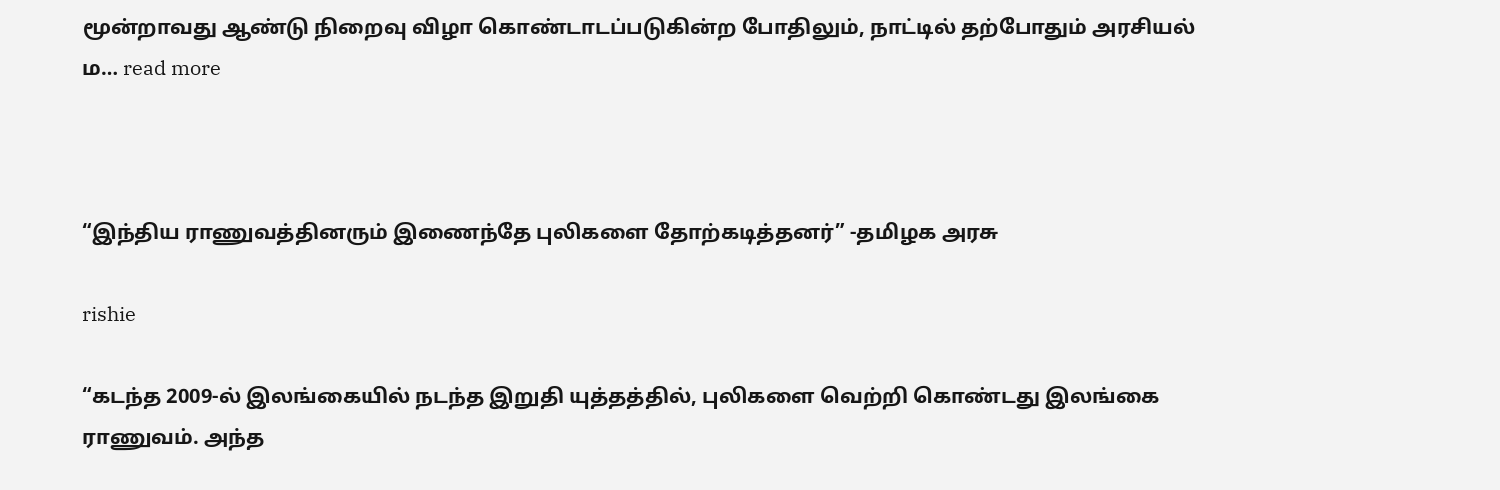மூன்றாவது ஆண்டு நிறைவு விழா கொண்டாடப்படுகின்ற போதிலும், நாட்டில் தற்போதும் அரசியல் ம… read more



“இந்திய ராணுவத்தினரும் இணைந்தே புலிகளை தோற்கடித்தனர்” -தமிழக அரசு

rishie

“கடந்த 2009-ல் இலங்கையில் நடந்த இறுதி யுத்தத்தில், புலிகளை வெற்றி கொண்டது இலங்கை ராணுவம். அந்த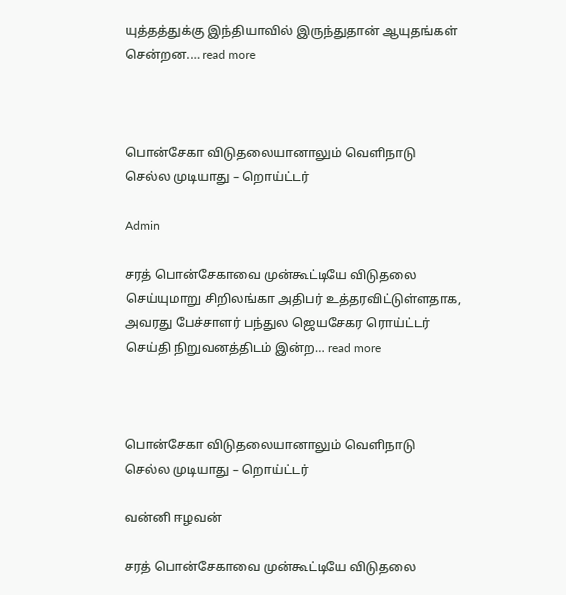யுத்தத்துக்கு இந்தியாவில் இருந்துதான் ஆயுதங்கள் சென்றன.… read more



பொன்சேகா விடுதலையானாலும் வெளிநாடு செல்ல முடியாது – றொய்ட்டர்

Admin

சரத் பொன்சேகாவை முன்கூட்டியே விடுதலை செய்யுமாறு சிறிலங்கா அதிபர் உத்தரவிட்டுள்ளதாக, அவரது பேச்சாளர் பந்துல ஜெயசேகர ரொய்ட்டர் செய்தி நிறுவனத்திடம் இன்ற… read more



பொன்சேகா விடுதலையானாலும் வெளிநாடு செல்ல முடியாது – றொய்ட்டர்

வன்னி ஈழவன்

சரத் பொன்சேகாவை முன்கூட்டியே விடுதலை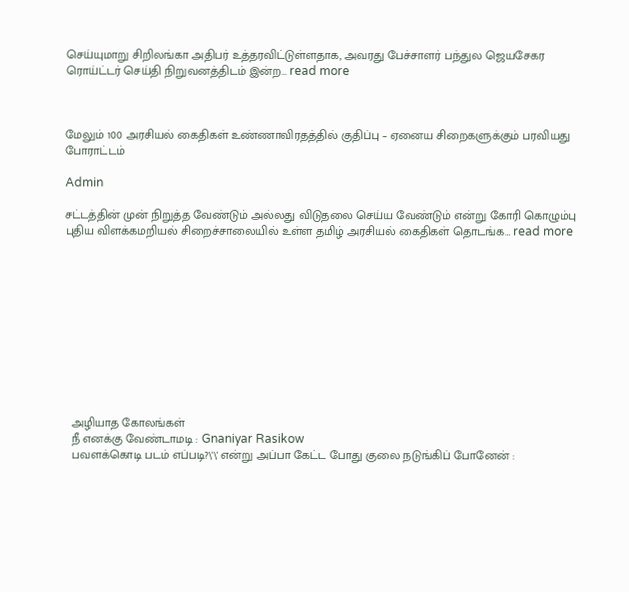செய்யுமாறு சிறிலங்கா அதிபர் உத்தரவிட்டுள்ளதாக, அவரது பேச்சாளர் பந்துல ஜெயசேகர ரொய்ட்டர் செய்தி நிறுவனத்திடம் இன்ற… read more



மேலும் 100 அரசியல் கைதிகள் உண்ணாவிரதத்தில் குதிப்பு – ஏனைய சிறைகளுக்கும் பரவியது போராட்டம்

Admin

சட்டத்தின் முன் நிறுத்த வேண்டும் அல்லது விடுதலை செய்ய வேண்டும் என்று கோரி கொழும்பு புதிய விளக்கமறியல் சிறைச்சாலையில் உள்ள தமிழ் அரசியல் கைதிகள் தொடங்க… read more











  அழியாத கோலங்கள்
  நீ எனக்கு வேண்டாமடி : Gnaniyar Rasikow
  பவளக்கொடி படம் எப்படி?\'\' என்று அப்பா கேட்ட போது குலை நடுங்கிப் போனேன் :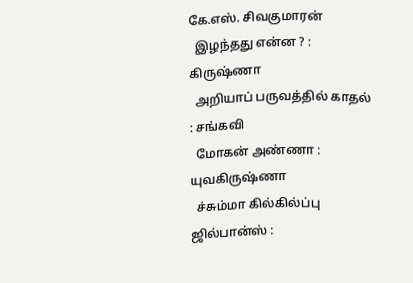கே.எஸ். சிவகுமாரன்
  இழந்தது என்ன ? : கிருஷ்ணா
  அறியாப் பருவத்தில் காதல் : சங்கவி
  மோகன் அண்ணா : யுவகிருஷ்ணா
  ச்சும்மா கில்கில்ப்பு ஜில்பான்ஸ் :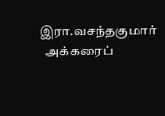இரா.வசந்தகுமார்
  அக்கரைப்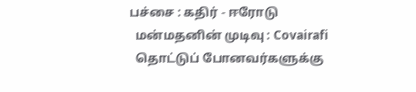பச்சை : கதிர் - ஈரோடு
  மன்மதனின் முடிவு : Covairafi
  தொட்டுப் போனவர்களுக்கு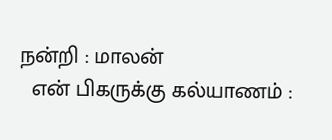நன்றி : மாலன்
  என் பிகருக்கு கல்யாணம் :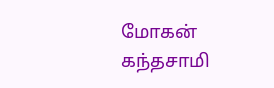மோகன் கந்தசாமி